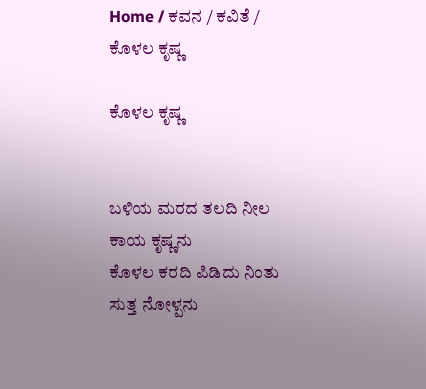Home / ಕವನ / ಕವಿತೆ / ಕೊಳಲ ಕೃಷ್ಣ

ಕೊಳಲ ಕೃಷ್ಣ


ಬಳಿಯ ಮರದ ತಲದಿ ನೀಲ ಕಾಯ ಕೃಷ್ಣನು
ಕೊಳಲ ಕರದಿ ಪಿಡಿದು ನಿಂತು ಸುತ್ತ ನೋಳ್ಪನು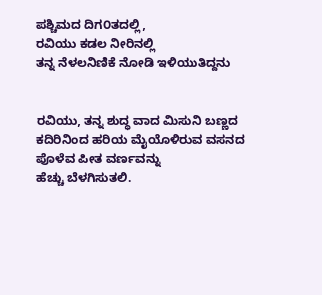ಪಶ್ಚಿಮದ ದಿಗ೦ತದಲ್ಲಿ,
ರವಿಯು ಕಡಲ ನೀರಿನಲ್ಲಿ
ತನ್ನ ನೆಳಲನಿಣಿಕೆ ನೋಡಿ ಇಳಿಯುತಿದ್ದನು


ರವಿಯು, ತನ್ನ ಶುದ್ಧ ವಾದ ಮಿಸುನಿ ಬಣ್ಣದ
ಕದಿರಿನಿಂದ ಹರಿಯ ಮೈಯೊಳಿರುವ ವಸನದ
ಪೊಳೆವ ಪೀತ ವರ್ಣವನ್ನು
ಹೆಚ್ಚು ಬೆಳಗಿಸುತಲಿ.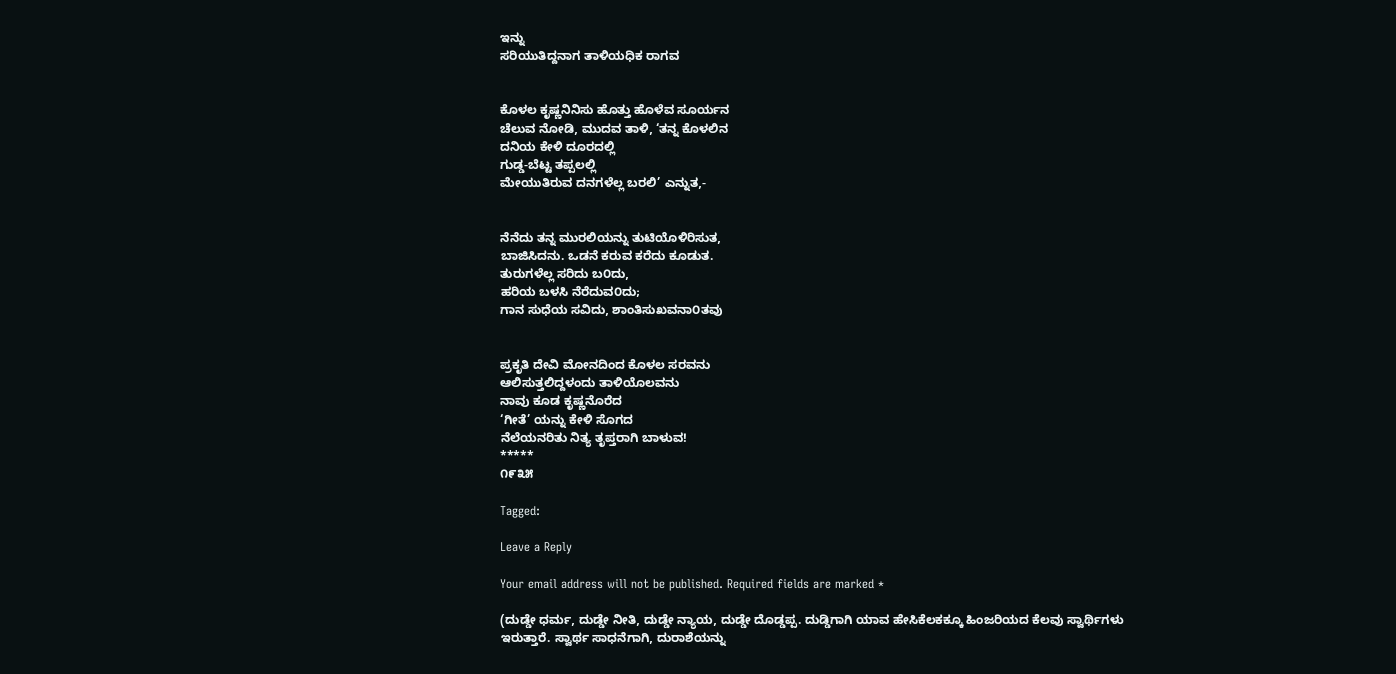ಇನ್ನು
ಸರಿಯುತಿದ್ದನಾಗ ತಾಳಿಯಧಿಕ ರಾಗವ


ಕೊಳಲ ಕೃಷ್ಣನಿನಿಸು ಹೊತ್ತು ಹೊಳೆವ ಸೂರ್ಯನ
ಚೆಲುವ ನೋಡಿ, ಮುದವ ತಾಳಿ, ‘ತನ್ನ ಕೊಳಲಿನ
ದನಿಯ ಕೇಳಿ ದೂರದಲ್ಲಿ
ಗುಡ್ಡ-ಬೆಟ್ಟ ತಪ್ಪಲಲ್ಲಿ
ಮೇಯುತಿರುವ ದನಗಳೆಲ್ಲ ಬರಲಿ’ ಎನ್ನುತ,-


ನೆನೆದು ತನ್ನ ಮುರಲಿಯನ್ನು ತುಟಿಯೊಳಿರಿಸುತ,
ಬಾಜಿಸಿದನು. ಒಡನೆ ಕರುವ ಕರೆದು ಕೂಡುತ.
ತುರುಗಳೆಲ್ಲ ಸರಿದು ಬ೦ದು,
ಹರಿಯ ಬಳಸಿ ನೆರೆದುವ೦ದು;
ಗಾನ ಸುಧೆಯ ಸವಿದು, ಶಾಂತಿಸುಖವನಾ೦ತವು


ಪ್ರಕೃತಿ ದೇವಿ ಮೋನದಿಂದ ಕೊಳಲ ಸರವನು
ಆಲಿಸುತ್ತಲಿದ್ದಳಂದು ತಾಳಿಯೊಲವನು
ನಾವು ಕೂಡ ಕೃಷ್ಣನೊರೆದ
‘ಗೀತೆ’ ಯನ್ನು ಕೇಳಿ ಸೊಗದ
ನೆಲೆಯನರಿತು ನಿತ್ಯ ತೃಪ್ತರಾಗಿ ಬಾಳುವ!
*****
೧೯೩೫

Tagged:

Leave a Reply

Your email address will not be published. Required fields are marked *

(ದುಡ್ಡೇ ಧರ್ಮ, ದುಡ್ಡೇ ನೀತಿ, ದುಡ್ಡೇ ನ್ಯಾಯ, ದುಡ್ಡೇ ದೊಡ್ಡಪ್ಪ. ದುಡ್ಡಿಗಾಗಿ ಯಾವ ಹೇಸಿಕೆಲಕಕ್ಕೂ ಹಿಂಜರಿಯದ ಕೆಲವು ಸ್ವಾರ್ಥಿಗಳು ಇರುತ್ತಾರೆ. ಸ್ವಾರ್ಥ ಸಾಧನೆಗಾಗಿ, ದುರಾಶೆಯನ್ನು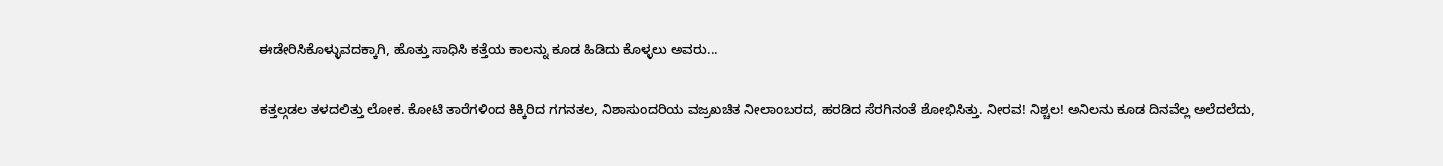ಈಡೇರಿಸಿಕೊಳ್ಳುವದಕ್ಕಾಗಿ, ಹೊತ್ತು ಸಾಧಿಸಿ ಕತ್ತೆಯ ಕಾಲನ್ನು ಕೂಡ ಹಿಡಿದು ಕೊಳ್ಳಲು ಅವರು...

ಕತ್ತಲ್ಗಡಲ ತಳದಲಿತ್ತು ಲೋಕ. ಕೋಟಿ ತಾರೆಗಳಿಂದ ಕಿಕ್ಕಿರಿದ ಗಗನತಲ, ನಿಶಾಸುಂದರಿಯ ವಜ್ರಖಚಿತ ನೀಲಾಂಬರದ, ಹರಡಿದ ಸೆರಗಿನಂತೆ ಶೋಭಿಸಿತ್ತು. ನೀರವ! ನಿಶ್ಚಲ! ಅನಿಲನು ಕೂಡ ದಿನವೆಲ್ಲ ಅಲೆದಲೆದು,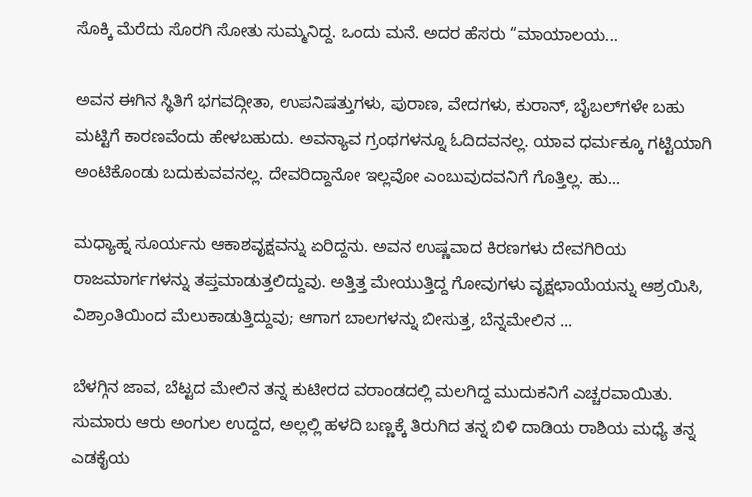ಸೊಕ್ಕಿ ಮೆರೆದು ಸೊರಗಿ ಸೋತು ಸುಮ್ಮನಿದ್ದ. ಒಂದು ಮನೆ. ಅದರ ಹೆಸರು “ಮಾಯಾಲಯ...

ಅವನ ಈಗಿನ ಸ್ಥಿತಿಗೆ ಭಗವದ್ಗೀತಾ, ಉಪನಿಷತ್ತುಗಳು, ಪುರಾಣ, ವೇದಗಳು, ಕುರಾನ್, ಬೈಬಲ್‌ಗಳೇ ಬಹು ಮಟ್ಟಿಗೆ ಕಾರಣವೆಂದು ಹೇಳಬಹುದು. ಅವನ್ಯಾವ ಗ್ರಂಥಗಳನ್ನೂ ಓದಿದವನಲ್ಲ. ಯಾವ ಧರ್ಮಕ್ಕೂ ಗಟ್ಟಿಯಾಗಿ ಅಂಟಿಕೊಂಡು ಬದುಕುವವನಲ್ಲ. ದೇವರಿದ್ದಾನೋ ಇಲ್ಲವೋ ಎಂಬುವುದವನಿಗೆ ಗೊತ್ತಿಲ್ಲ. ಹು...

ಮಧ್ಯಾಹ್ನ ಸೂರ್ಯನು ಆಕಾಶವೃಕ್ಷವನ್ನು ಏರಿದ್ದನು. ಅವನ ಉಷ್ಣವಾದ ಕಿರಣಗಳು ದೇವಗಿರಿಯ ರಾಜಮಾರ್ಗಗಳನ್ನು ತಪ್ತಮಾಡುತ್ತಲಿದ್ದುವು. ಅತ್ತಿತ್ತ ಮೇಯುತ್ತಿದ್ದ ಗೋವುಗಳು ವೃಕ್ಷಛಾಯೆಯನ್ನು ಆಶ್ರಯಿಸಿ, ವಿಶ್ರಾಂತಿಯಿಂದ ಮೆಲುಕಾಡುತ್ತಿದ್ದುವು; ಆಗಾಗ ಬಾಲಗಳನ್ನು ಬೀಸುತ್ತ, ಬೆನ್ನಮೇಲಿನ ...

ಬೆಳಗ್ಗಿನ ಜಾವ, ಬೆಟ್ಟದ ಮೇಲಿನ ತನ್ನ ಕುಟೀರದ ವರಾಂಡದಲ್ಲಿ ಮಲಗಿದ್ದ ಮುದುಕನಿಗೆ ಎಚ್ಚರವಾಯಿತು. ಸುಮಾರು ಆರು ಅಂಗುಲ ಉದ್ದದ, ಅಲ್ಲಲ್ಲಿ ಹಳದಿ ಬಣ್ಣಕ್ಕೆ ತಿರುಗಿದ ತನ್ನ ಬಿಳಿ ದಾಡಿಯ ರಾಶಿಯ ಮಧ್ಯೆ ತನ್ನ ಎಡಕೈಯ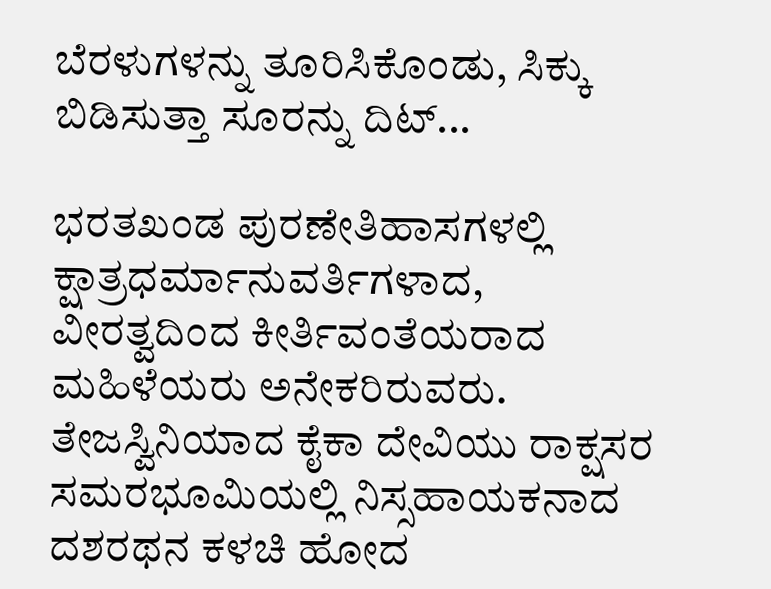ಬೆರಳುಗಳನ್ನು ತೂರಿಸಿಕೊಂಡು, ಸಿಕ್ಕು ಬಿಡಿಸುತ್ತಾ ಸೂರನ್ನು ದಿಟ್...

ಭರತಖಂಡ ಪುರಣೇತಿಹಾಸಗಳಲ್ಲಿ ಕ್ಷಾತ್ರಧರ್ಮಾನುವರ್ತಿಗಳಾದ, ವೀರತ್ವದಿಂದ ಕೀರ್ತಿವಂತೆಯರಾದ ಮಹಿಳೆಯರು ಅನೇಕರಿರುವರು. ತೇಜಸ್ವಿನಿಯಾದ ಕೈಕಾ ದೇವಿಯು ರಾಕ್ಷಸರ ಸಮರಭೂಮಿಯಲ್ಲಿ ನಿಸ್ಸಹಾಯಕನಾದ ದಶರಥನ ಕಳಚಿ ಹೋದ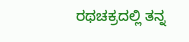ರಥಚಕ್ರದಲ್ಲಿ ತನ್ನ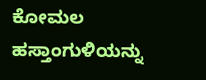ಕೋಮಲ ಹಸ್ತಾಂಗುಳಿಯನ್ನು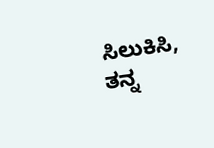ಸಿಲುಕಿಸಿ, ತನ್ನ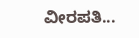ವೀರಪತಿ...